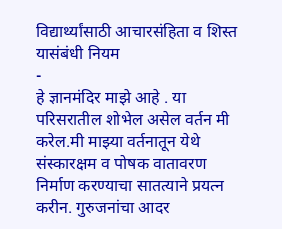विद्यार्थ्यांसाठी आचारसंहिता व शिस्त यासंबंधी नियम
-
हे ज्ञानमंदिर माझे आहे . या परिसरातील शोभेल असेल वर्तन मी करेल.मी माझ्या वर्तनातून येथे संस्कारक्षम व पोषक वातावरण निर्माण करण्याचा सातत्याने प्रयत्न करीन. गुरुजनांचा आदर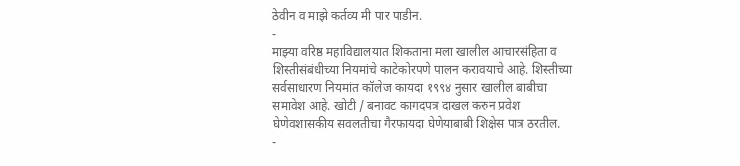ठेवीन व माझे कर्तव्य मी पार पाडीन.
-
माझ्या वरिष्ठ महाविद्यालयात शिकताना मला खालील आचारसंहिता व शिस्तीसंबंधीच्या नियमांचे काटेकोरपणे पालन करावयाचे आहे. शिस्तीच्या सर्वसाधारण नियमांत कॉलेज कायदा १९९४ नुसार खालील बाबीचा समावेश आहे. खोटी / बनावट कागदपत्र दाखल करुन प्रवेश घेणेवशासकीय सवलतीचा गैरफायदा घेणेयाबाबी शिक्षेस पात्र ठरतील.
-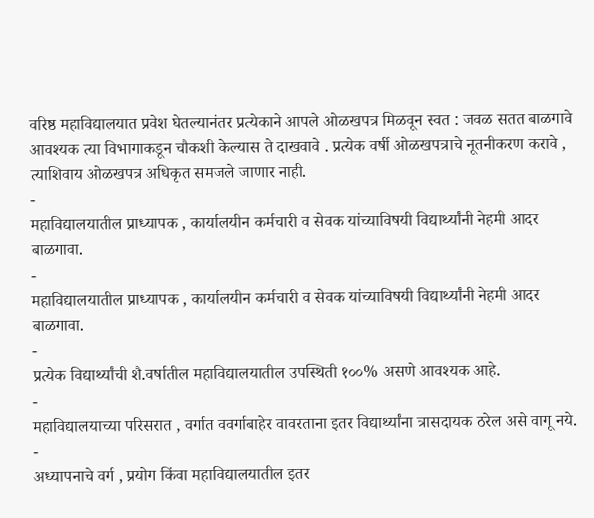वरिष्ठ महाविद्यालयात प्रवेश घेतल्यानंतर प्रत्येकाने आपले ओळखपत्र मिळवून स्वत : जवळ सतत बाळगावे आवश्यक त्या विभागाकडून चौकशी केल्यास ते दाखवावे . प्रत्येक वर्षी ओळखपत्राचे नूतनीकरण करावे , त्याशिवाय ओळखपत्र अधिकृत समजले जाणार नाही.
-
महाविद्यालयातील प्राध्यापक , कार्यालयीन कर्मचारी व सेवक यांच्याविषयी विद्यार्थ्यांनी नेहमी आदर बाळगावा.
-
महाविद्यालयातील प्राध्यापक , कार्यालयीन कर्मचारी व सेवक यांच्याविषयी विद्यार्थ्यांनी नेहमी आदर बाळगावा.
-
प्रत्येक विद्यार्थ्यांची शै.वर्षातील महाविद्यालयातील उपस्थिती १००% असणे आवश्यक आहे.
-
महाविद्यालयाच्या परिसरात , वर्गात ववर्गाबाहेर वावरताना इतर विद्यार्थ्यांना त्रासदायक ठरेल असे वागू नये.
-
अध्यापनाचे वर्ग , प्रयोग किंवा महाविद्यालयातील इतर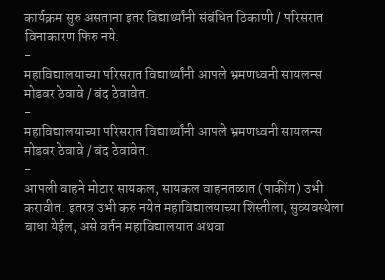कार्यक्रम सुरु असताना इतर विद्यार्थ्यांनी संबंधित ठिकाणी / परिसरात विनाकारण फिरु नये.
-
महाविद्यालयाच्या परिसरात विद्यार्थ्यांनी आपले भ्रमणध्वनी सायलन्स मोडवर ठेवावे / बंद ठेवावेत.
-
महाविद्यालयाच्या परिसरात विद्यार्थ्यांनी आपले भ्रमणध्वनी सायलन्स मोडवर ठेवावे / बंद ठेवावेत.
-
आपली वाहने मोटार सायकल, सायकल वाहनतळात (पाकींग) उभी करावीत. इतरत्र उभी करु नयेत महाविद्यालयाच्या शिस्तीला, सुव्यवस्थेला बाधा येईल, असे वर्तन महाविद्यालयात अथवा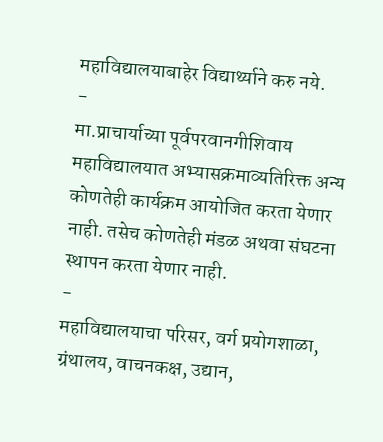महाविद्यालयाबाहेर विद्यार्थ्याने करु नये.
-
मा.प्राचार्याच्या पूर्वपरवानगीशिवाय महाविद्यालयात अभ्यासक्रमाव्यतिरिक्त अन्य कोणतेही कार्यक्रम आयोजित करता येणार नाही. तसेच कोणतेही मंडळ अथवा संघटना स्थापन करता येणार नाही.
-
महाविद्यालयाचा परिसर, वर्ग प्रयोगशाळा, ग्रंथालय, वाचनकक्ष, उद्यान,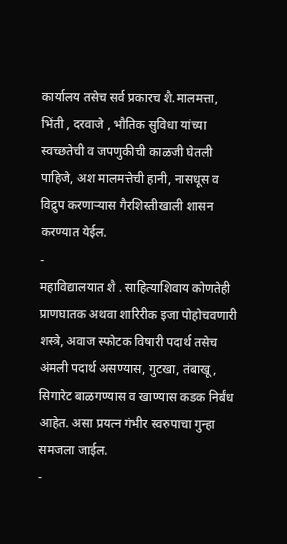कार्यालय तसेच सर्व प्रकारच शै.मालमत्ता, भिंती , दरवाजे , भौतिक सुविधा यांच्या स्वच्छतेची व जपणुकीची काळजी घेतली पाहिजे, अश मालमत्तेची हानी, नासधूस व विद्रुप करणाऱ्यास गैरशिस्तीखाली शासन करण्यात येईल.
-
महाविद्यालयात शै . साहित्याशिवाय कोणतेही प्राणघातक अथवा शारिरीक इजा पोहोचवणारी शस्त्रे, अवाज स्फोटक विषारी पदार्थ तसेच अंमली पदार्थ असण्यास, गुटखा, तंबाखू, सिगारेट बाळगण्यास व खाण्यास कडक निर्बंध आहेत. असा प्रयत्न गंभीर स्वरुपाचा गुन्हा समजला जाईल.
-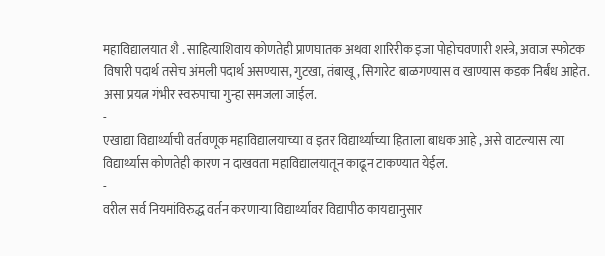महाविद्यालयात शै . साहित्याशिवाय कोणतेही प्राणघातक अथवा शारिरीक इजा पोहोचवणारी शस्त्रे, अवाज स्फोटक विषारी पदार्थ तसेच अंमली पदार्थ असण्यास, गुटखा, तंबाखू, सिगारेट बाळगण्यास व खाण्यास कडक निर्बंध आहेत. असा प्रयत्न गंभीर स्वरुपाचा गुन्हा समजला जाईल.
-
एखाद्या विद्यार्थ्याची वर्तवणूक महाविद्यालयाच्या व इतर विद्यार्थ्याच्या हिताला बाधक आहे , असे वाटल्यास त्या विद्यार्थ्यास कोणतेही कारण न दाखवता महाविद्यालयातून काढून टाकण्यात येईल.
-
वरील सर्व नियमांविरुद्ध वर्तन करणाऱ्या विद्यार्थ्यावर विद्यापीठ कायद्यानुसार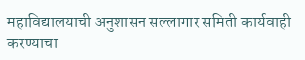महाविद्यालयाची अनुशासन सल्लागार समिती कार्यवाही करण्याचा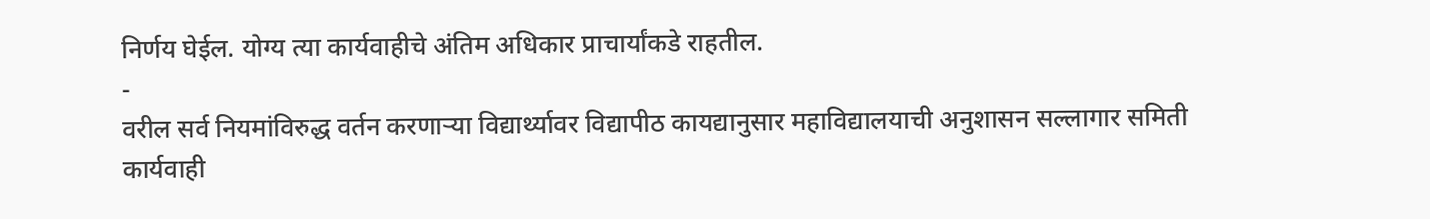निर्णय घेईल. योग्य त्या कार्यवाहीचे अंतिम अधिकार प्राचार्यांकडे राहतील.
-
वरील सर्व नियमांविरुद्ध वर्तन करणाऱ्या विद्यार्थ्यावर विद्यापीठ कायद्यानुसार महाविद्यालयाची अनुशासन सल्लागार समिती कार्यवाही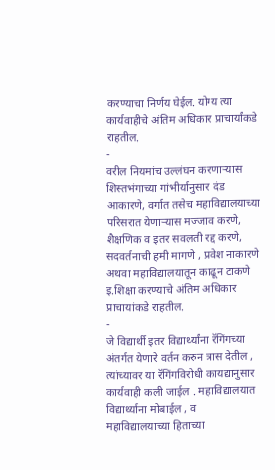करण्याचा निर्णय घेईल. योग्य त्या कार्यवाहीचे अंतिम अधिकार प्राचार्यांकडे राहतील.
-
वरील नियमांच उल्लंघन करणाऱ्यास शिस्तभंगाच्या गांभीर्यानुसार दंड आकारणे, वर्गात तसेच महाविद्यालयाच्या परिसरात येणाऱ्यास मज्जाव करणे, शैक्षणिक व इतर सवलती रद्द करणे, सदवर्तनाची हमी मागणे , प्रवेश नाकारणे अथवा महाविद्यालयातून काढून टाकणे इ.शिक्षा करण्याचे अंतिम अधिकार प्राचायांकडे राहतील.
-
जे विद्यार्थी इतर विद्यार्थ्यांना रॅगिंगच्या अंतर्गत येणारे वर्तन करुन त्रास देतील , त्यांच्यावर या रॅगिंगविरोधी कायद्यानुसार कार्यवाही कली जाईल . महाविद्यालयात विद्यार्थ्याना मोबाईल , व महाविद्यालयाच्या हिताच्या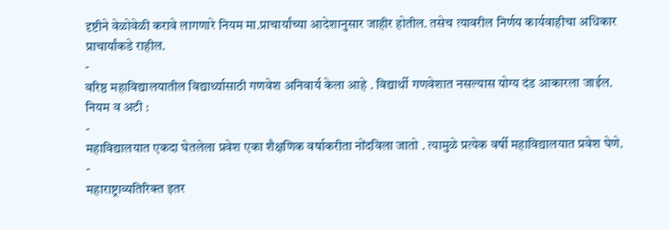दृष्टीने वेळोवेळी करावे लागणारे नियम मा.प्राचार्यांच्या आदेशानुसार जाहीर होतील. तसेच त्यावरील निर्णय कार्यवाहीचा अधिकार प्राचार्यांकडे राहील.
-
वरिष्ठ महाविद्यालयातील विद्यार्थ्यासाठी गणवेश अनिवार्य केला आहे . विद्यार्थी गणवेशात नसल्यास योग्य दंड आकारला जाईल.
नियम व अटी :
-
महाविद्यालयात एकदा घेतलेला प्रवेश एका शैक्षणिक वर्षाकरीता नोंदविला जातो . त्यामुळे प्रत्येक वर्षी महाविद्यालयात प्रवेश घेणे.
-
महाराष्ट्राव्यतिरिक्त इतर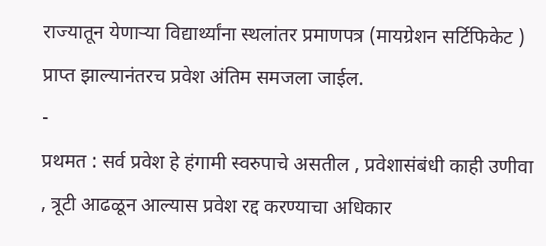राज्यातून येणाऱ्या विद्यार्थ्यांना स्थलांतर प्रमाणपत्र (मायग्रेशन सर्टिफिकेट ) प्राप्त झाल्यानंतरच प्रवेश अंतिम समजला जाईल.
-
प्रथमत : सर्व प्रवेश हे हंगामी स्वरुपाचे असतील , प्रवेशासंबंधी काही उणीवा , त्रूटी आढळून आल्यास प्रवेश रद्द करण्याचा अधिकार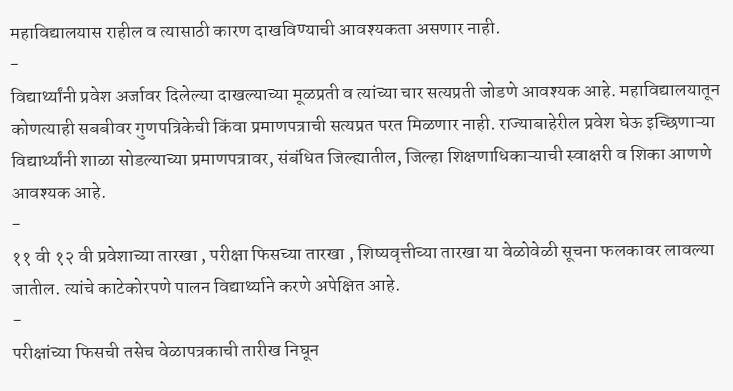महाविद्यालयास राहील व त्यासाठी कारण दाखविण्याची आवश्यकता असणार नाही.
-
विद्यार्थ्यांनी प्रवेश अर्जावर दिलेल्या दाखल्याच्या मूळप्रती व त्यांच्या चार सत्यप्रती जोडणे आवश्यक आहे. महाविद्यालयातून कोणत्याही सबबीवर गुणपत्रिकेची किंवा प्रमाणपत्राची सत्यप्रत परत मिळणार नाही. राज्याबाहेरील प्रवेश घेऊ इच्छिणाऱ्या विद्यार्थ्यांनी शाळा सोडल्याच्या प्रमाणपत्रावर, संबंधित जिल्ह्यातील, जिल्हा शिक्षणाधिकाऱ्याची स्वाक्षरी व शिका आणणे आवश्यक आहे.
-
११ वी १२ वी प्रवेशाच्या तारखा , परीक्षा फिसच्या तारखा , शिष्यवृत्तीच्या तारखा या वेळोवेळी सूचना फलकावर लावल्या जातील. त्यांचे काटेकोरपणे पालन विद्यार्थ्याने करणे अपेक्षित आहे.
-
परीक्षांच्या फिसची तसेच वेळापत्रकाची तारीख निघून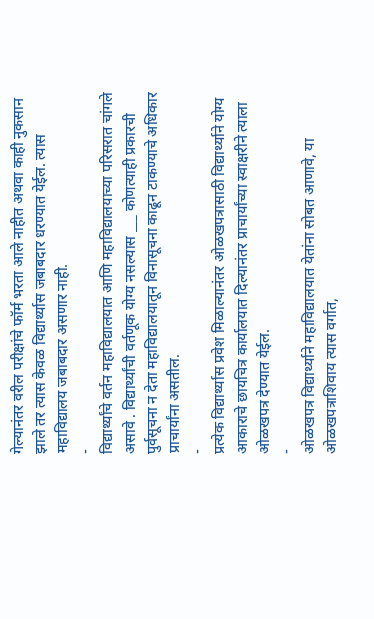गेल्यानंतर वरील परीक्षांचे फॉर्म भरता आले नाहीत अथवा काही नुकसान झाले तर त्यास केवळ विद्यार्थ्यास जबाबदार धरण्यात येईल. त्यास महाविद्यालय जबाबदार असणार नाही.
-
विद्यार्थ्यांचे वर्तन महाविद्यालयात आणि महाविद्यालयाच्या परिसरात चांगले असावे . विद्यार्थ्यांची वर्तणूक योग्य नसल्यास ___ कोणत्याही प्रकारची पुर्वसूचना न देता महाविद्यालयातून विनासूचना काढून टाकण्याचे अधिकार प्राचार्यांना असतील.
-
प्रत्येक विद्यार्थ्यास प्रवेश मिळाल्यानंतर ओळखपत्रासाठी विद्यार्थ्याने योग्य आकाराचे छायचित्र कार्यालयात दिल्यानंतर प्राचार्यांच्या स्वाक्षरीने त्याला ओळखपत्र देण्यात येईल.
-
ओळखपत्र विद्यार्थ्याने महाविद्यालयात येतांना सोबत आणावे, या ओळखपत्राशिवाय त्यास वर्गात,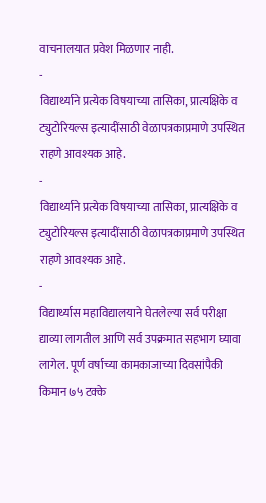वाचनालयात प्रवेश मिळणार नाही.
-
विद्यार्थ्याने प्रत्येक विषयाच्या तासिका, प्रात्यक्षिके व ट्युटोरियल्स इत्यादींसाठी वेळापत्रकाप्रमाणे उपस्थित राहणे आवश्यक आहे.
-
विद्यार्थ्याने प्रत्येक विषयाच्या तासिका, प्रात्यक्षिके व ट्युटोरियल्स इत्यादींसाठी वेळापत्रकाप्रमाणे उपस्थित राहणे आवश्यक आहे.
-
विद्यार्थ्यास महाविद्यालयाने घेतलेल्या सर्व परीक्षा द्याव्या लागतील आणि सर्व उपक्रमात सहभाग घ्यावा लागेल. पूर्ण वर्षाच्या कामकाजाच्या दिवसांपैकी किमान ७५ टक्के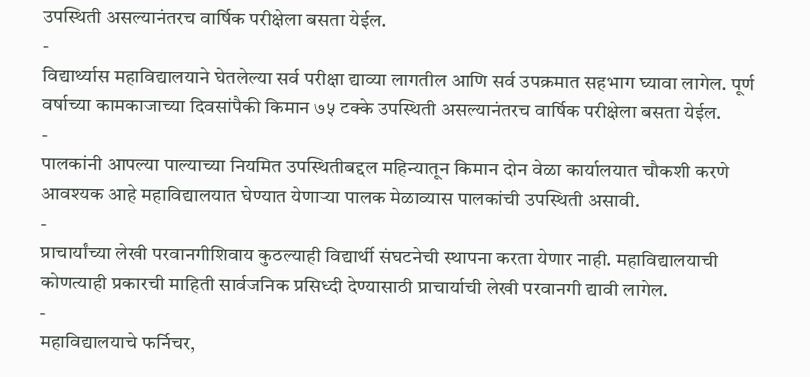उपस्थिती असल्यानंतरच वार्षिक परीक्षेला बसता येईल.
-
विद्यार्थ्यास महाविद्यालयाने घेतलेल्या सर्व परीक्षा द्याव्या लागतील आणि सर्व उपक्रमात सहभाग घ्यावा लागेल. पूर्ण वर्षाच्या कामकाजाच्या दिवसांपैकी किमान ७५ टक्के उपस्थिती असल्यानंतरच वार्षिक परीक्षेला बसता येईल.
-
पालकांनी आपल्या पाल्याच्या नियमित उपस्थितीबद्दल महिन्यातून किमान दोन वेळा कार्यालयात चौकशी करणे आवश्यक आहे महाविद्यालयात घेण्यात येणाऱ्या पालक मेळाव्यास पालकांची उपस्थिती असावी.
-
प्राचार्यांच्या लेखी परवानगीशिवाय कुठल्याही विद्यार्थी संघटनेची स्थापना करता येणार नाही. महाविद्यालयाची कोणत्याही प्रकारची माहिती सार्वजनिक प्रसिध्दी देण्यासाठी प्राचार्याची लेखी परवानगी द्यावी लागेल.
-
महाविद्यालयाचे फर्निचर,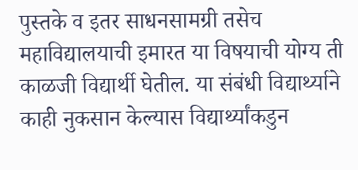पुस्तके व इतर साधनसामग्री तसेच महाविद्यालयाची इमारत या विषयाची योग्य ती काळजी विद्यार्थी घेतील. या संबंधी विद्यार्थ्याने काही नुकसान केल्यास विद्यार्थ्यांकडुन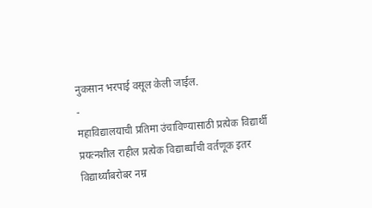नुकसान भरपाई वसूल केली जाईल.
-
महाविद्यालयाची प्रतिमा उंचाविण्यासाठी प्रत्येक विद्यार्थी प्रयत्नशील राहील प्रत्येक विद्यार्थ्यांची वर्तणूक इतर विद्यार्थ्यांबरोबर नम्र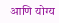आणि योग्य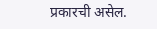प्रकारची असेल.